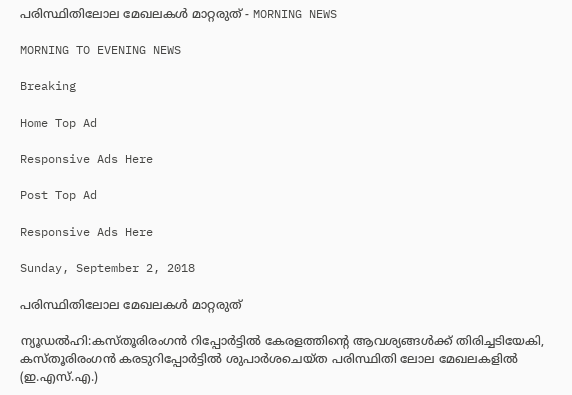പരിസ്ഥിതിലോല മേഖലകൾ മാറ്റരുത് - MORNING NEWS

MORNING TO EVENING NEWS

Breaking

Home Top Ad

Responsive Ads Here

Post Top Ad

Responsive Ads Here

Sunday, September 2, 2018

പരിസ്ഥിതിലോല മേഖലകൾ മാറ്റരുത്

ന്യൂഡൽഹി:കസ്തൂരിരംഗൻ റിപ്പോർട്ടിൽ കേരളത്തിന്റെ ആവശ്യങ്ങൾക്ക് തിരിച്ചടിയേകി, കസ്തൂരിരംഗൻ കരടുറിപ്പോർട്ടിൽ ശുപാർശചെയ്ത പരിസ്ഥിതി ലോല മേഖലകളിൽ (ഇ.എസ്.എ.)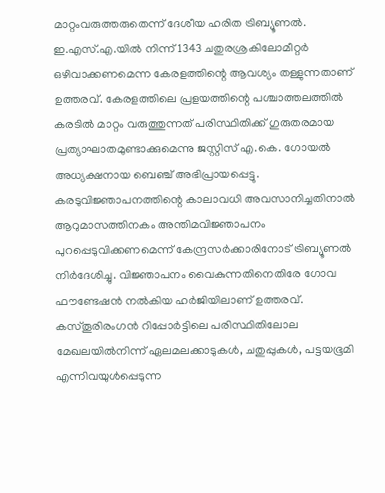മാറ്റംവരുത്തരുതെന്ന് ദേശീയ ഹരിത ട്രിബ്യൂണൽ. ഇ.എസ്.എ.യിൽ നിന്ന് 1343 ചതുരശ്രകിലോമീറ്റർ ഒഴിവാക്കണമെന്ന കേരളത്തിന്റെ ആവശ്യം തള്ളുന്നതാണ് ഉത്തരവ്. കേരളത്തിലെ പ്രളയത്തിന്റെ പശ്ചാത്തലത്തിൽ കരടിൽ മാറ്റം വരുത്തുന്നത് പരിസ്ഥിതിക്ക് ഗുരുതരമായ പ്രത്യാഘാതമുണ്ടാക്കുമെന്നു ജസ്റ്റിസ് എ.കെ. ഗോയൽ അധ്യക്ഷനായ ബെഞ്ച് അഭിപ്രായപ്പെട്ടു. കരടുവിജ്ഞാപനത്തിന്റെ കാലാവധി അവസാനിച്ചതിനാൽ ആറുമാസത്തിനകം അന്തിമവിജ്ഞാപനം പുറപ്പെടുവിക്കണമെന്ന് കേന്ദ്രസർക്കാരിനോട് ട്രിബ്യൂണൽ നിർദേശിച്ചു. വിജ്ഞാപനം വൈകുന്നതിനെതിരേ ഗോവ ഫൗണ്ടേഷൻ നൽകിയ ഹർജിയിലാണ് ഉത്തരവ്. കസ്തൂരിരംഗൻ റിപ്പോർട്ടിലെ പരിസ്ഥിതിലോല മേഖലയിൽനിന്ന് ഏലമലക്കാടുകൾ, ചതുപ്പുകൾ, പട്ടയഭൂമി എന്നിവയുൾപ്പെടുന്ന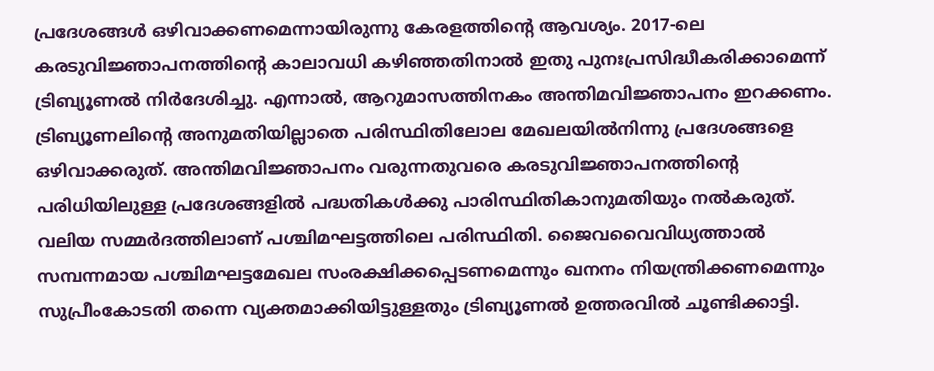പ്രദേശങ്ങൾ ഒഴിവാക്കണമെന്നായിരുന്നു കേരളത്തിന്റെ ആവശ്യം. 2017-ലെ കരടുവിജ്ഞാപനത്തിന്റെ കാലാവധി കഴിഞ്ഞതിനാൽ ഇതു പുനഃപ്രസിദ്ധീകരിക്കാമെന്ന് ട്രിബ്യൂണൽ നിർദേശിച്ചു. എന്നാൽ, ആറുമാസത്തിനകം അന്തിമവിജ്ഞാപനം ഇറക്കണം. ട്രിബ്യൂണലിന്റെ അനുമതിയില്ലാതെ പരിസ്ഥിതിലോല മേഖലയിൽനിന്നു പ്രദേശങ്ങളെ ഒഴിവാക്കരുത്. അന്തിമവിജ്ഞാപനം വരുന്നതുവരെ കരടുവിജ്ഞാപനത്തിന്റെ പരിധിയിലുള്ള പ്രദേശങ്ങളിൽ പദ്ധതികൾക്കു പാരിസ്ഥിതികാനുമതിയും നൽകരുത്. വലിയ സമ്മർദത്തിലാണ് പശ്ചിമഘട്ടത്തിലെ പരിസ്ഥിതി. ജൈവവൈവിധ്യത്താൽ സമ്പന്നമായ പശ്ചിമഘട്ടമേഖല സംരക്ഷിക്കപ്പെടണമെന്നും ഖനനം നിയന്ത്രിക്കണമെന്നും സുപ്രീംകോടതി തന്നെ വ്യക്തമാക്കിയിട്ടുള്ളതും ട്രിബ്യൂണൽ ഉത്തരവിൽ ചൂണ്ടിക്കാട്ടി.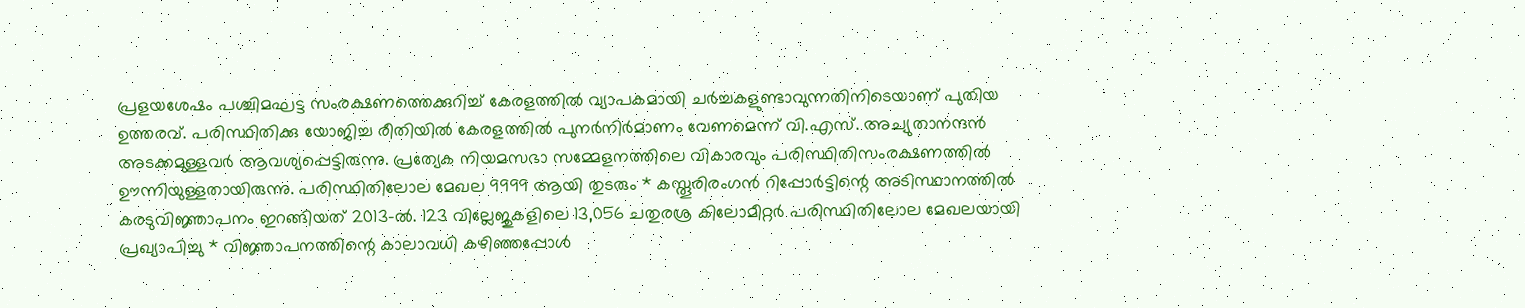പ്രളയശേഷം പശ്ചിമഘട്ട സംരക്ഷണത്തെക്കുറിച്ച് കേരളത്തിൽ വ്യാപകമായി ചർച്ചകളുണ്ടാവുന്നതിനിടെയാണ് പുതിയ ഉത്തരവ്. പരിസ്ഥിതിക്കു യോജിച്ച രീതിയിൽ കേരളത്തിൽ പുനർനിർമാണം വേണമെന്ന് വി.എസ്. അച്യുതാനന്ദൻ അടക്കമുള്ളവർ ആവശ്യപ്പെട്ടിരുന്നു. പ്രത്യേക നിയമസഭാ സമ്മേളനത്തിലെ വികാരവും പരിസ്ഥിതിസംരക്ഷണത്തിൽ ഊന്നിയുള്ളതായിരുന്നു. പരിസ്ഥിതിലോല മേഖല 9999 ആയി തുടരും * കസ്തൂരിരംഗൻ റിപ്പോർട്ടിന്റെ അടിസ്ഥാനത്തിൽ കരടുവിജ്ഞാപനം ഇറങ്ങിയത് 2013-ൽ. 123 വില്ലേജുകളിലെ 13,056 ചതുരശ്ര കിലോമീറ്റർ പരിസ്ഥിതിലോല മേഖലയായി പ്രഖ്യാപിച്ചു * വിജ്ഞാപനത്തിന്റെ കാലാവധി കഴിഞ്ഞപ്പോൾ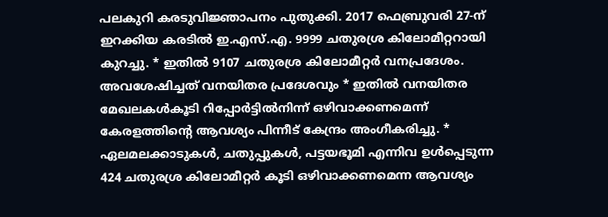പലകുറി കരടുവിജ്ഞാപനം പുതുക്കി. 2017 ഫെബ്രുവരി 27-ന് ഇറക്കിയ കരടിൽ ഇ.എസ്.എ. 9999 ചതുരശ്ര കിലോമീറ്ററായി കുറച്ചു. * ഇതിൽ 9107 ചതുരശ്ര കിലോമീറ്റർ വനപ്രദേശം. അവശേഷിച്ചത് വനയിതര പ്രദേശവും * ഇതിൽ വനയിതര മേഖലകൾകൂടി റിപ്പോർട്ടിൽനിന്ന് ഒഴിവാക്കണമെന്ന് കേരളത്തിന്റെ ആവശ്യം പിന്നീട് കേന്ദ്രം അംഗീകരിച്ചു. * ഏലമലക്കാടുകൾ, ചതുപ്പുകൾ, പട്ടയഭൂമി എന്നിവ ഉൾപ്പെടുന്ന 424 ചതുരശ്ര കിലോമീറ്റർ കൂടി ഒഴിവാക്കണമെന്ന ആവശ്യം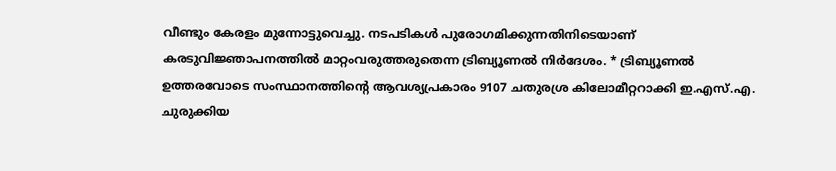വീണ്ടും കേരളം മുന്നോട്ടുവെച്ചു. നടപടികൾ പുരോഗമിക്കുന്നതിനിടെയാണ് കരടുവിജ്ഞാപനത്തിൽ മാറ്റംവരുത്തരുതെന്ന ട്രിബ്യൂണൽ നിർദേശം. * ട്രിബ്യൂണൽ ഉത്തരവോടെ സംസ്ഥാനത്തിന്റെ ആവശ്യപ്രകാരം 9107 ചതുരശ്ര കിലോമീറ്ററാക്കി ഇ.എസ്.എ. ചുരുക്കിയ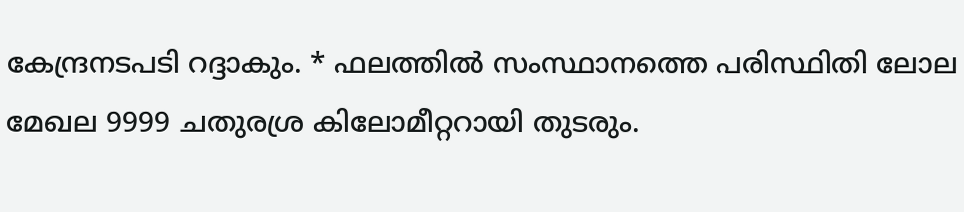കേന്ദ്രനടപടി റദ്ദാകും. * ഫലത്തിൽ സംസ്ഥാനത്തെ പരിസ്ഥിതി ലോല മേഖല 9999 ചതുരശ്ര കിലോമീറ്ററായി തുടരും.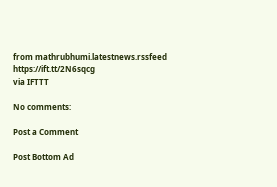from mathrubhumi.latestnews.rssfeed https://ift.tt/2N6sqcg
via IFTTT

No comments:

Post a Comment

Post Bottom Ad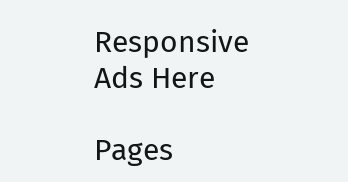Responsive Ads Here

Pages